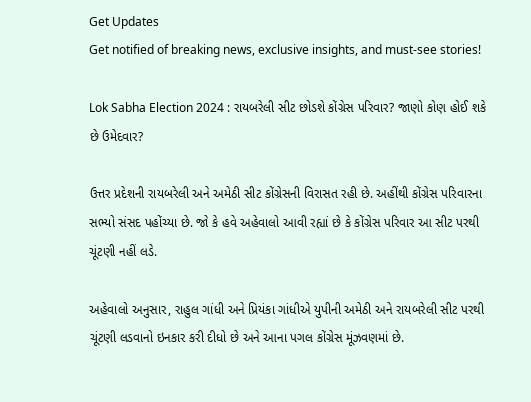Get Updates
Get notified of breaking news, exclusive insights, and must-see stories!

Lok Sabha Election 2024 : રાયબરેલી સીટ છોડશે કોંગ્રેસ પરિવાર? જાણો કોણ હોઈ શકે છે ઉમેદવાર?

ઉત્તર પ્રદેશની રાયબરેલી અને અમેઠી સીટ કોંગ્રેસની વિરાસત રહી છે. અહીંથી કોંગ્રેસ પરિવારના સભ્યો સંસદ પહોંચ્યા છે. જો કે હવે અહેવાલો આવી રહ્યાં છે કે કોંગ્રેસ પરિવાર આ સીટ પરથી ચૂંટણી નહીં લડે.

અહેવાલો અનુસાર, રાહુલ ગાંધી અને પ્રિયંકા ગાંધીએ યુપીની અમેઠી અને રાયબરેલી સીટ પરથી ચૂંટણી લડવાનો ઇનકાર કરી દીધો છે અને આના પગલ કોંગ્રેસ મૂંઝવણમાં છે.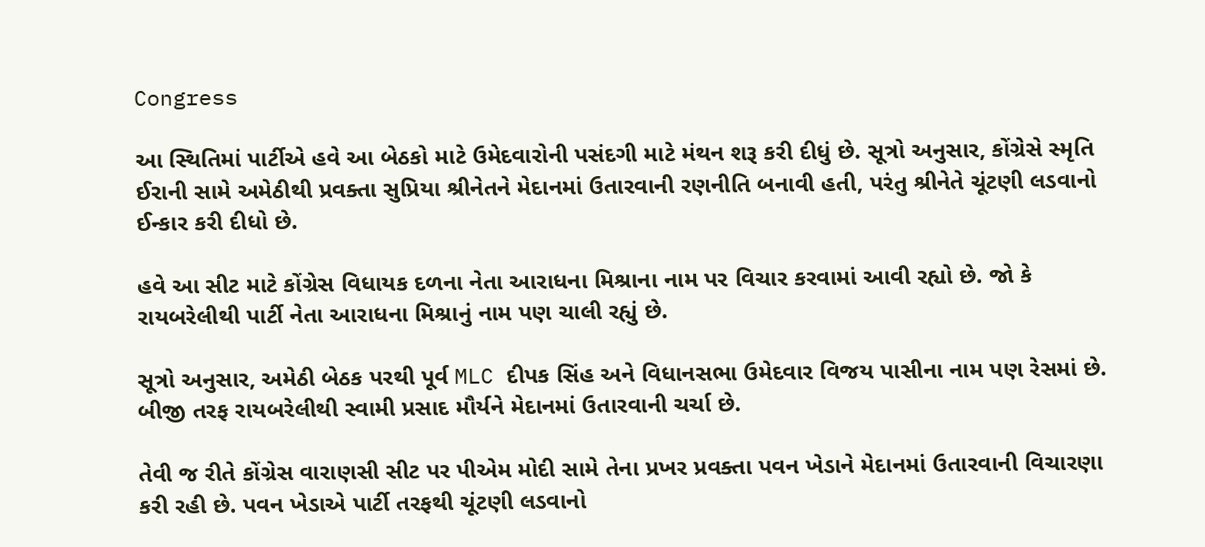Congress

આ સ્થિતિમાં પાર્ટીએ હવે આ બેઠકો માટે ઉમેદવારોની પસંદગી માટે મંથન શરૂ કરી દીધું છે. સૂત્રો અનુસાર, કોંગ્રેસે સ્મૃતિ ઈરાની સામે અમેઠીથી પ્રવક્તા સુપ્રિયા શ્રીનેતને મેદાનમાં ઉતારવાની રણનીતિ બનાવી હતી, પરંતુ શ્રીનેતે ચૂંટણી લડવાનો ઈન્કાર કરી દીધો છે.

હવે આ સીટ માટે કોંગ્રેસ વિધાયક દળના નેતા આરાધના મિશ્રાના નામ પર વિચાર કરવામાં આવી રહ્યો છે. જો કે રાયબરેલીથી પાર્ટી નેતા આરાધના મિશ્રાનું નામ પણ ચાલી રહ્યું છે.

સૂત્રો અનુસાર, અમેઠી બેઠક પરથી પૂર્વ MLC દીપક સિંહ અને વિધાનસભા ઉમેદવાર વિજય પાસીના નામ પણ રેસમાં છે. બીજી તરફ રાયબરેલીથી સ્વામી પ્રસાદ મૌર્યને મેદાનમાં ઉતારવાની ચર્ચા છે.

તેવી જ રીતે કોંગ્રેસ વારાણસી સીટ પર પીએમ મોદી સામે તેના પ્રખર પ્રવક્તા પવન ખેડાને મેદાનમાં ઉતારવાની વિચારણા કરી રહી છે. પવન ખેડાએ પાર્ટી તરફથી ચૂંટણી લડવાનો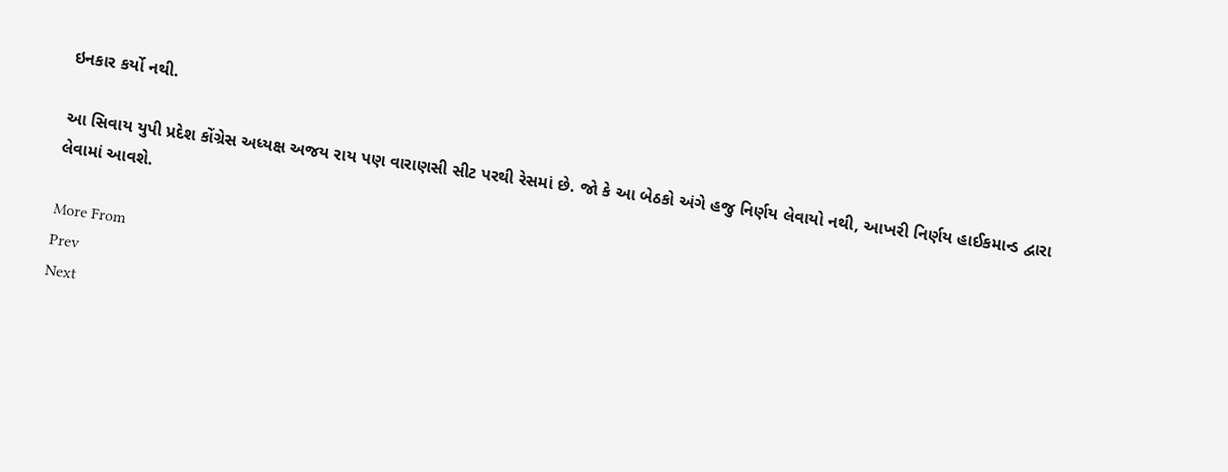ઇનકાર કર્યો નથી.

આ સિવાય યુપી પ્રદેશ કોંગ્રેસ અધ્યક્ષ અજય રાય પણ વારાણસી સીટ પરથી રેસમાં છે. જો કે આ બેઠકો અંગે હજુ નિર્ણય લેવાયો નથી, આખરી નિર્ણય હાઈકમાન્ડ દ્વારા લેવામાં આવશે.

More From
Prev
Next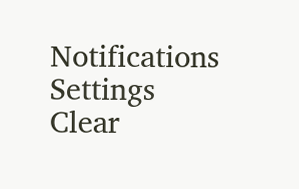Notifications
Settings
Clear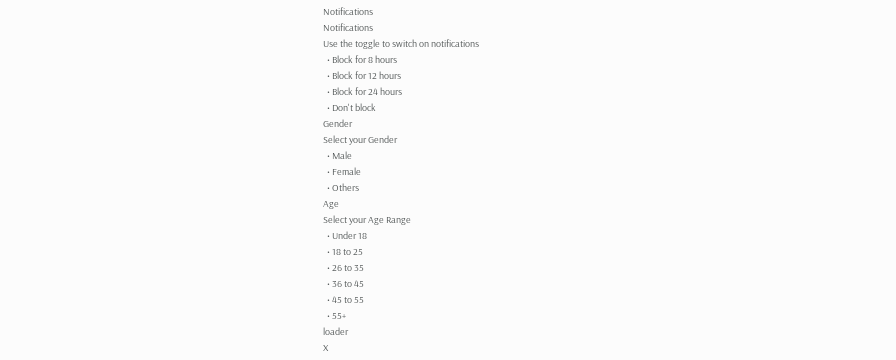Notifications
Notifications
Use the toggle to switch on notifications
  • Block for 8 hours
  • Block for 12 hours
  • Block for 24 hours
  • Don't block
Gender
Select your Gender
  • Male
  • Female
  • Others
Age
Select your Age Range
  • Under 18
  • 18 to 25
  • 26 to 35
  • 36 to 45
  • 45 to 55
  • 55+
loader
X